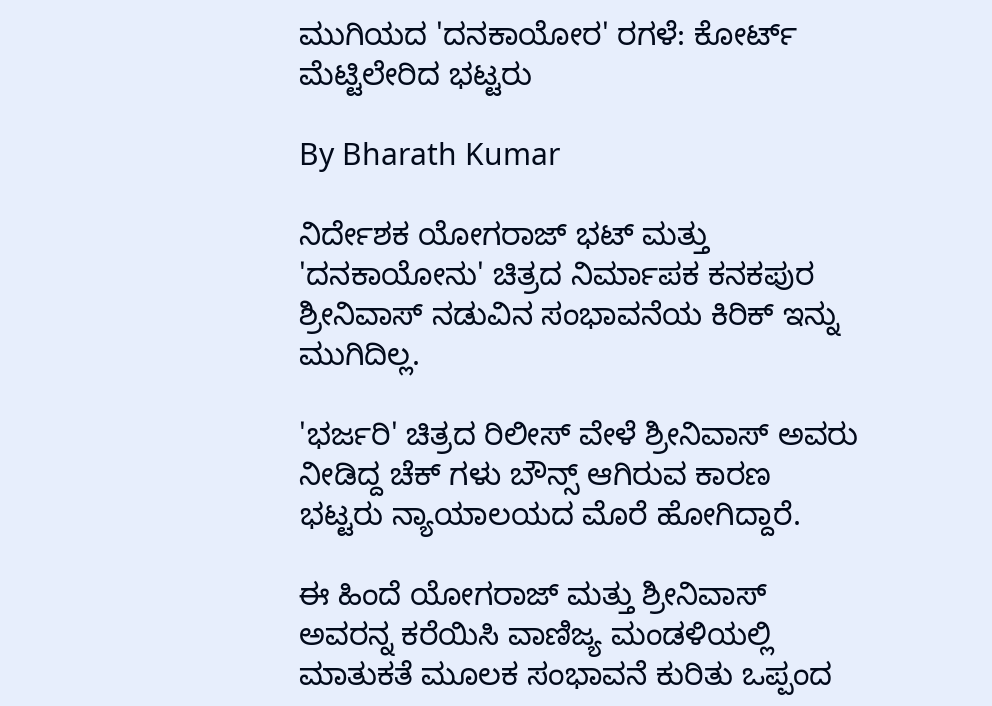ಮುಗಿಯದ 'ದನಕಾಯೋರ' ರಗಳೆ: ಕೋರ್ಟ್ ಮೆಟ್ಟಿಲೇರಿದ ಭಟ್ಟರು

By Bharath Kumar

ನಿರ್ದೇಶಕ ಯೋಗರಾಜ್ ಭಟ್ ಮತ್ತು 'ದನಕಾಯೋನು' ಚಿತ್ರದ ನಿರ್ಮಾಪಕ ಕನಕಪುರ ಶ್ರೀನಿವಾಸ್ ನಡುವಿನ ಸಂಭಾವನೆಯ ಕಿರಿಕ್ ಇನ್ನು ಮುಗಿದಿಲ್ಲ.

'ಭರ್ಜರಿ' ಚಿತ್ರದ ರಿಲೀಸ್ ವೇಳೆ ಶ್ರೀನಿವಾಸ್ ಅವರು ನೀಡಿದ್ದ ಚೆಕ್ ಗಳು ಬೌನ್ಸ್ ಆಗಿರುವ ಕಾರಣ ಭಟ್ಟರು ನ್ಯಾಯಾಲಯದ ಮೊರೆ ಹೋಗಿದ್ದಾರೆ.

ಈ ಹಿಂದೆ ಯೋಗರಾಜ್ ಮತ್ತು ಶ್ರೀನಿವಾಸ್ ಅವರನ್ನ ಕರೆಯಿಸಿ ವಾಣಿಜ್ಯ ಮಂಡಳಿಯಲ್ಲಿ ಮಾತುಕತೆ ಮೂಲಕ ಸಂಭಾವನೆ ಕುರಿತು ಒಪ್ಪಂದ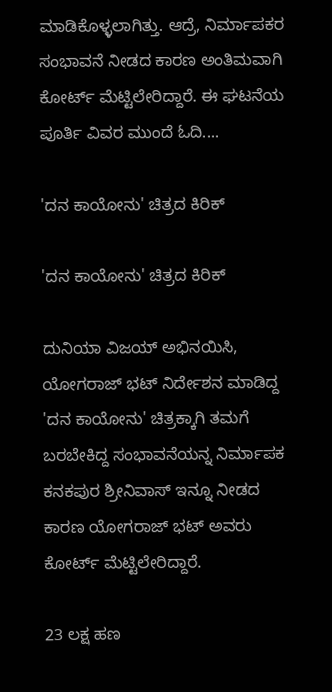ಮಾಡಿಕೊಳ್ಳಲಾಗಿತ್ತು. ಆದ್ರೆ, ನಿರ್ಮಾಪಕರ ಸಂಭಾವನೆ ನೀಡದ ಕಾರಣ ಅಂತಿಮವಾಗಿ ಕೋರ್ಟ್ ಮೆಟ್ಟಿಲೇರಿದ್ದಾರೆ. ಈ ಘಟನೆಯ ಪೂರ್ತಿ ವಿವರ ಮುಂದೆ ಓದಿ....

'ದನ ಕಾಯೋನು' ಚಿತ್ರದ ಕಿರಿಕ್

'ದನ ಕಾಯೋನು' ಚಿತ್ರದ ಕಿರಿಕ್

ದುನಿಯಾ ವಿಜಯ್ ಅಭಿನಯಿಸಿ, ಯೋಗರಾಜ್ ಭಟ್ ನಿರ್ದೇಶನ ಮಾಡಿದ್ದ 'ದನ ಕಾಯೋನು' ಚಿತ್ರಕ್ಕಾಗಿ ತಮಗೆ ಬರಬೇಕಿದ್ದ ಸಂಭಾವನೆಯನ್ನ ನಿರ್ಮಾಪಕ ಕನಕಪುರ ಶ್ರೀನಿವಾಸ್ ಇನ್ನೂ ನೀಡದ ಕಾರಣ ಯೋಗರಾಜ್ ಭಟ್ ಅವರು ಕೋರ್ಟ್ ಮೆಟ್ಟಿಲೇರಿದ್ದಾರೆ.

23 ಲಕ್ಷ ಹಣ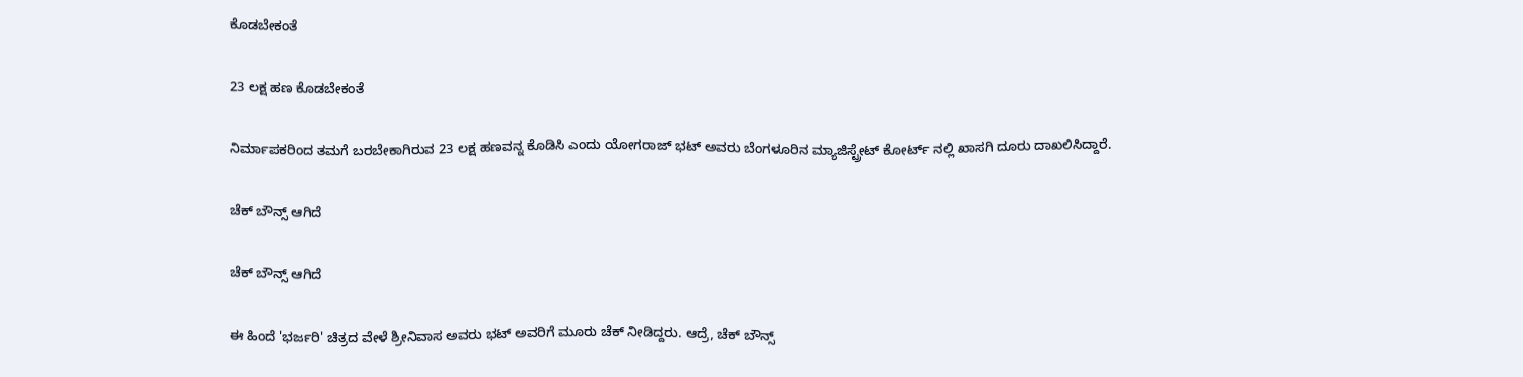ಕೊಡಬೇಕಂತೆ

23 ಲಕ್ಷ ಹಣ ಕೊಡಬೇಕಂತೆ

ನಿರ್ಮಾಪಕರಿಂದ ತಮಗೆ ಬರಬೇಕಾಗಿರುವ 23 ಲಕ್ಷ ಹಣವನ್ನ ಕೊಡಿಸಿ ಎಂದು ಯೋಗರಾಜ್ ಭಟ್ ಅವರು ಬೆಂಗಳೂರಿನ ಮ್ಯಾಜಿಸ್ಟ್ರೇಟ್ ಕೋರ್ಟ್ ನಲ್ಲಿ ಖಾಸಗಿ ದೂರು ದಾಖಲಿಸಿದ್ದಾರೆ.

ಚೆಕ್ ಬೌನ್ಸ್ ಆಗಿದೆ

ಚೆಕ್ ಬೌನ್ಸ್ ಆಗಿದೆ

ಈ ಹಿಂದೆ 'ಭರ್ಜರಿ' ಚಿತ್ರದ ವೇಳೆ ಶ್ರೀನಿವಾಸ ಅವರು ಭಟ್ ಅವರಿಗೆ ಮೂರು ಚೆಕ್ ನೀಡಿದ್ದರು. ಆದ್ರೆ, ಚೆಕ್ ಬೌನ್ಸ್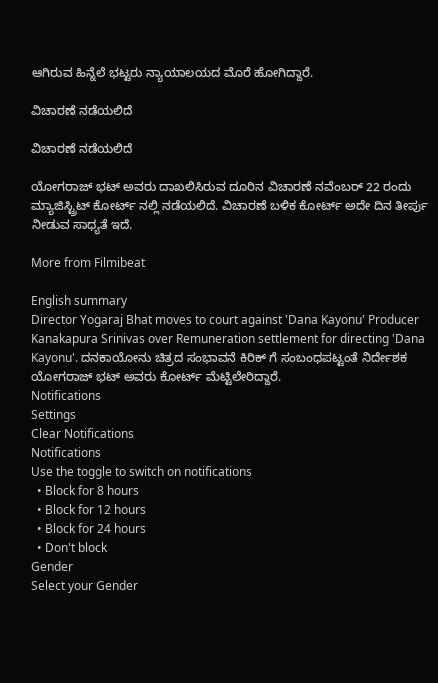ಆಗಿರುವ ಹಿನ್ನೆಲೆ ಭಟ್ಟರು ನ್ಯಾಯಾಲಯದ ಮೊರೆ ಹೋಗಿದ್ದಾರೆ.

ವಿಚಾರಣೆ ನಡೆಯಲಿದೆ

ವಿಚಾರಣೆ ನಡೆಯಲಿದೆ

ಯೋಗರಾಜ್ ಭಟ್ ಅವರು ದಾಖಲಿಸಿರುವ ದೂರಿನ ವಿಚಾರಣೆ ನವೆಂಬರ್ 22 ರಂದು ಮ್ಯಾಜಿಸ್ಟ್ರಿಟ್ ಕೋರ್ಟ್ ನಲ್ಲಿ ನಡೆಯಲಿದೆ. ವಿಚಾರಣೆ ಬಳಿಕ ಕೋರ್ಟ್ ಅದೇ ದಿನ ತೀರ್ಪು ನೀಡುವ ಸಾಧ್ಯತೆ ಇದೆ.

More from Filmibeat

English summary
Director Yogaraj Bhat moves to court against 'Dana Kayonu' Producer Kanakapura Srinivas over Remuneration settlement for directing 'Dana Kayonu'. ದನಕಾಯೋನು ಚಿತ್ರದ ಸಂಭಾವನೆ ಕಿರಿಕ್ ಗೆ ಸಂಬಂಧಪಟ್ಟಂತೆ ನಿರ್ದೇಶಕ ಯೋಗರಾಜ್ ಭಟ್ ಅವರು ಕೋರ್ಟ್ ಮೆಟ್ಟಿಲೇರಿದ್ದಾರೆ.
Notifications
Settings
Clear Notifications
Notifications
Use the toggle to switch on notifications
  • Block for 8 hours
  • Block for 12 hours
  • Block for 24 hours
  • Don't block
Gender
Select your Gender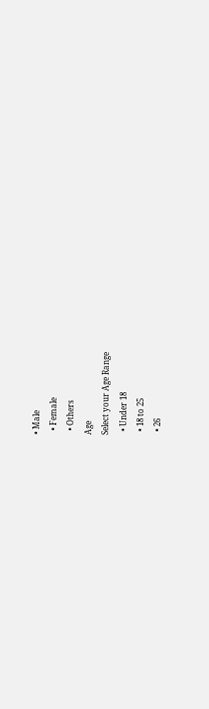• Male
  • Female
  • Others
Age
Select your Age Range
  • Under 18
  • 18 to 25
  • 26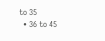to 35
  • 36 to 45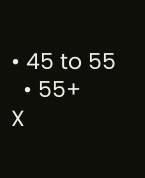• 45 to 55
  • 55+
X